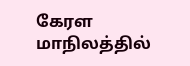கேரள மாநிலத்தில்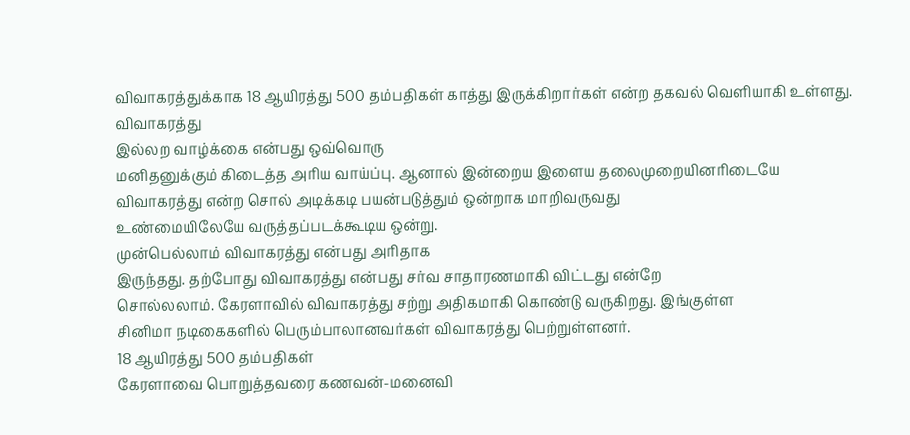விவாகரத்துக்காக 18 ஆயிரத்து 500 தம்பதிகள் காத்து இருக்கிறார்கள் என்ற தகவல் வெளியாகி உள்ளது.
விவாகரத்து
இல்லற வாழ்க்கை என்பது ஒவ்வொரு
மனிதனுக்கும் கிடைத்த அரிய வாய்ப்பு. ஆனால் இன்றைய இளைய தலைமுறையினரிடையே
விவாகரத்து என்ற சொல் அடிக்கடி பயன்படுத்தும் ஒன்றாக மாறிவருவது
உண்மையிலேயே வருத்தப்படக்கூடிய ஒன்று.
முன்பெல்லாம் விவாகரத்து என்பது அரிதாக
இருந்தது. தற்போது விவாகரத்து என்பது சர்வ சாதாரணமாகி விட்டது என்றே
சொல்லலாம். கேரளாவில் விவாகரத்து சற்று அதிகமாகி கொண்டு வருகிறது. இங்குள்ள
சினிமா நடிகைகளில் பெரும்பாலானவர்கள் விவாகரத்து பெற்றுள்ளனர்.
18 ஆயிரத்து 500 தம்பதிகள்
கேரளாவை பொறுத்தவரை கணவன்-மனைவி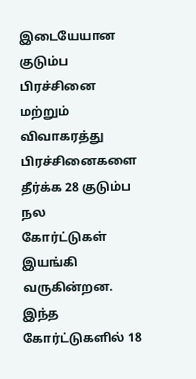இடையேயான
குடும்ப பிரச்சினை மற்றும் விவாகரத்து பிரச்சினைகளை தீர்க்க 28 குடும்ப நல
கோர்ட்டுகள் இயங்கி வருகின்றன. இந்த கோர்ட்டுகளில் 18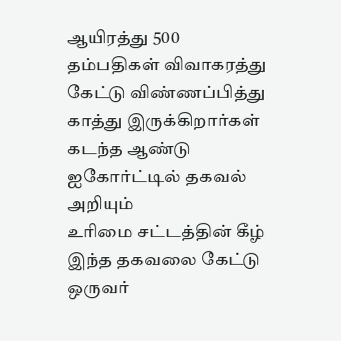ஆயிரத்து 500
தம்பதிகள் விவாகரத்து கேட்டு விண்ணப்பித்து காத்து இருக்கிறார்கள்
கடந்த ஆண்டு ஐகோர்ட்டில் தகவல் அறியும்
உரிமை சட்டத்தின் கீழ் இந்த தகவலை கேட்டு ஒருவர்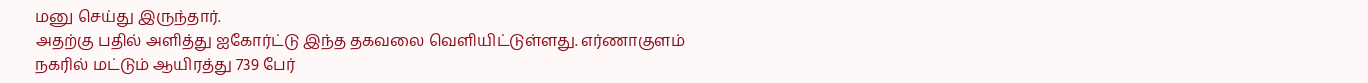மனு செய்து இருந்தார்.
அதற்கு பதில் அளித்து ஐகோர்ட்டு இந்த தகவலை வெளியிட்டுள்ளது. எர்ணாகுளம்
நகரில் மட்டும் ஆயிரத்து 739 பேர்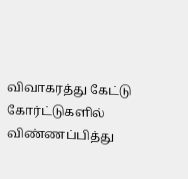விவாகரத்து கேட்டு கோர்ட்டுகளில்
விண்ணப்பித்து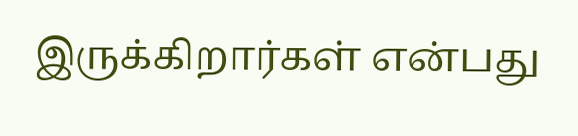இருக்கிறார்கள் என்பது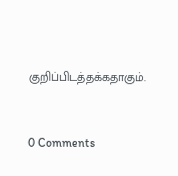குறிப்பிடத்தக்கதாகும்.


0 Comments